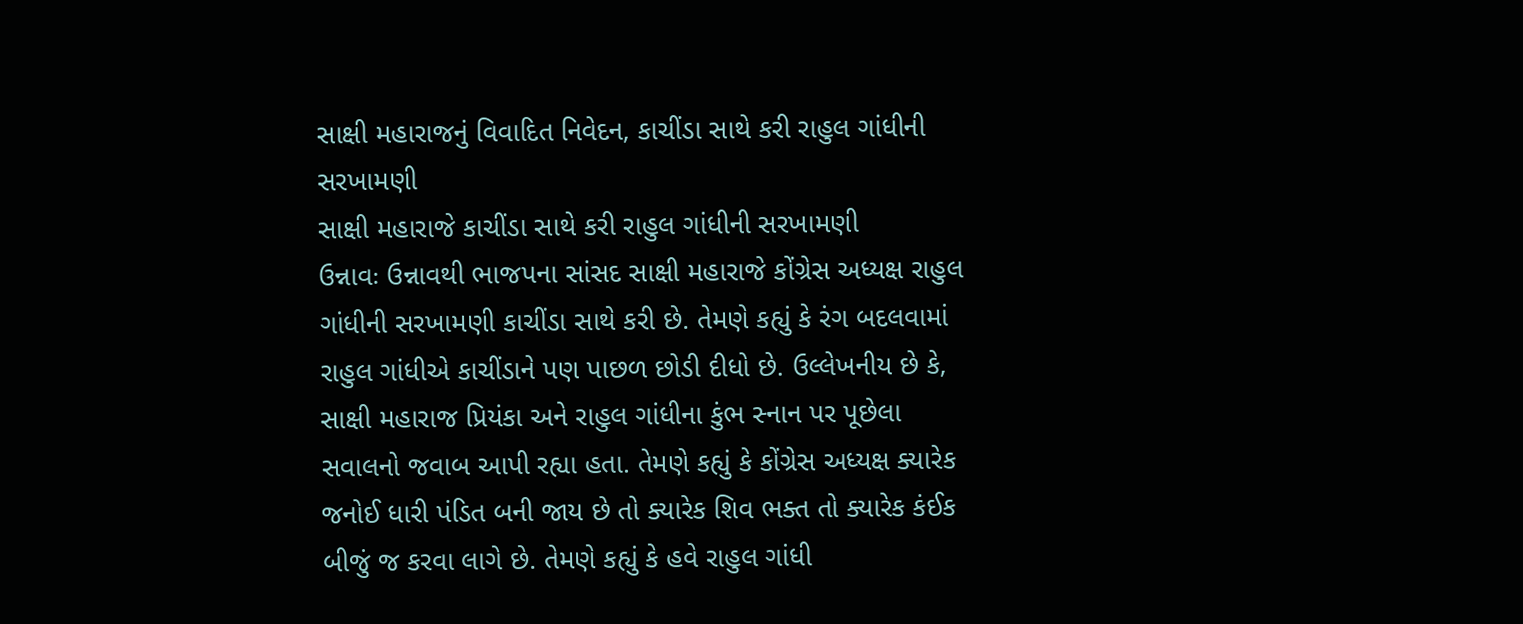સાક્ષી મહારાજનું વિવાદિત નિવેદન, કાચીંડા સાથે કરી રાહુલ ગાંધીની સરખામણી
સાક્ષી મહારાજે કાચીંડા સાથે કરી રાહુલ ગાંધીની સરખામણી
ઉન્નાવઃ ઉન્નાવથી ભાજપના સાંસદ સાક્ષી મહારાજે કોંગ્રેસ અધ્યક્ષ રાહુલ ગાંધીની સરખામણી કાચીંડા સાથે કરી છે. તેમણે કહ્યું કે રંગ બદલવામાં રાહુલ ગાંધીએ કાચીંડાને પણ પાછળ છોડી દીધો છે. ઉલ્લેખનીય છે કે, સાક્ષી મહારાજ પ્રિયંકા અને રાહુલ ગાંધીના કુંભ સ્નાન પર પૂછેલા સવાલનો જવાબ આપી રહ્યા હતા. તેમણે કહ્યું કે કોંગ્રેસ અધ્યક્ષ ક્યારેક જનોઈ ધારી પંડિત બની જાય છે તો ક્યારેક શિવ ભક્ત તો ક્યારેક કંઈક બીજું જ કરવા લાગે છે. તેમણે કહ્યું કે હવે રાહુલ ગાંધી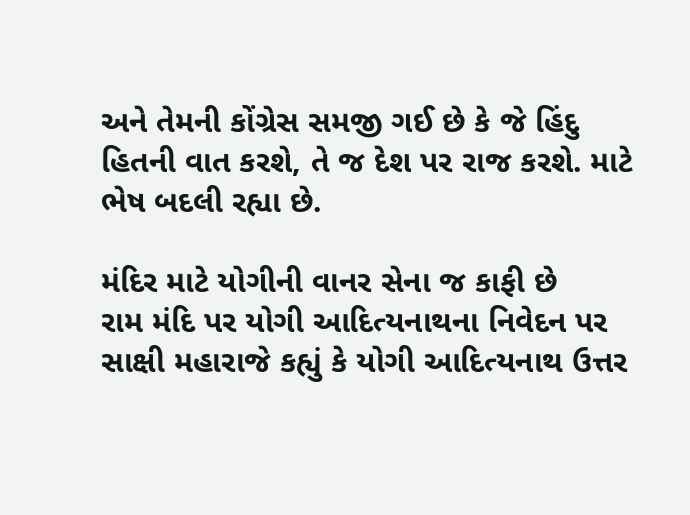અને તેમની કોંગ્રેસ સમજી ગઈ છે કે જે હિંદુ હિતની વાત કરશે, તે જ દેશ પર રાજ કરશે. માટે ભેષ બદલી રહ્યા છે.

મંદિર માટે યોગીની વાનર સેના જ કાફી છે
રામ મંદિ પર યોગી આદિત્યનાથના નિવેદન પર સાક્ષી મહારાજે કહ્યું કે યોગી આદિત્યનાથ ઉત્તર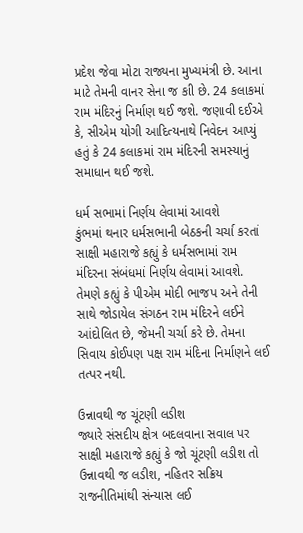પ્રદેશ જેવા મોટા રાજ્યના મુખ્યમંત્રી છે. આના માટે તેમની વાનર સેના જ કાી છે. 24 કલાકમાં રામ મંદિરનું નિર્માણ થઈ જશે. જણાવી દઈએ કે, સીએમ યોગી આદિત્યનાથે નિવેદન આપ્યું હતું કે 24 કલાકમાં રામ મંદિરની સમસ્યાનું સમાધાન થઈ જશે.

ધર્મ સભામાં નિર્ણય લેવામાં આવશે
કુંભમાં થનાર ધર્મસભાની બેઠકની ચર્ચા કરતાં સાક્ષી મહારાજે કહ્યું કે ધર્મસભામાં રામ મંદિરના સંબંધમાં નિર્ણય લેવામાં આવશે. તેમણે કહ્યું કે પીએમ મોદી ભાજપ અને તેની સાથે જોડાયેલ સંગઠન રામ મંદિરને લઈને આંદોલિત છે, જેમની ચર્ચા કરે છે. તેમના સિવાય કોઈપણ પક્ષ રામ મંદિના નિર્માણને લઈ તત્પર નથી.

ઉન્નાવથી જ ચૂંટણી લડીશ
જ્યારે સંસદીય ક્ષેત્ર બદલવાના સવાલ પર સાક્ષી મહારાજે કહ્યું કે જો ચૂંટણી લડીશ તો ઉન્નાવથી જ લડીશ, નહિતર સક્રિય રાજનીતિમાંથી સંન્યાસ લઈ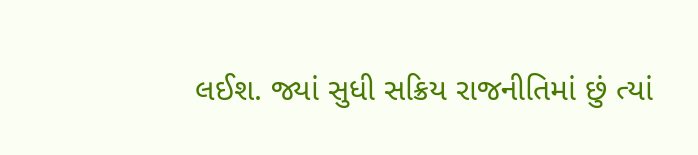લઈશ. જ્યાં સુધી સક્રિય રાજનીતિમાં છું ત્યાં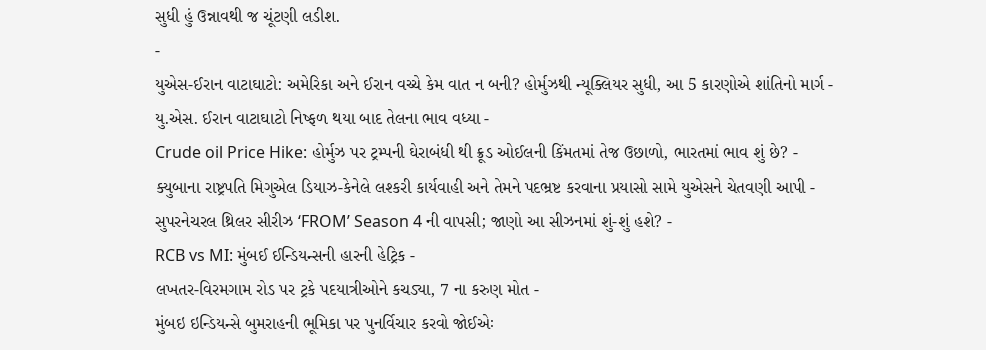સુધી હું ઉન્નાવથી જ ચૂંટણી લડીશ.
-
યુએસ-ઈરાન વાટાઘાટો: અમેરિકા અને ઈરાન વચ્ચે કેમ વાત ન બની? હોર્મુઝથી ન્યૂક્લિયર સુધી, આ 5 કારણોએ શાંતિનો માર્ગ -
યુ.એસ. ઈરાન વાટાઘાટો નિષ્ફળ થયા બાદ તેલના ભાવ વધ્યા -
Crude oil Price Hike: હોર્મુઝ પર ટ્રમ્પની ઘેરાબંધી થી ક્રૂડ ઓઈલની કિંમતમાં તેજ ઉછાળો, ભારતમાં ભાવ શું છે? -
ક્યુબાના રાષ્ટ્રપતિ મિગુએલ ડિયાઝ-કેનેલે લશ્કરી કાર્યવાહી અને તેમને પદભ્રષ્ટ કરવાના પ્રયાસો સામે યુએસને ચેતવણી આપી -
સુપરનેચરલ થ્રિલર સીરીઝ ‘FROM’ Season 4 ની વાપસી; જાણો આ સીઝનમાં શું-શું હશે? -
RCB vs MI: મુંબઈ ઈન્ડિયન્સની હારની હેટ્રિક -
લખતર-વિરમગામ રોડ પર ટ્રકે પદયાત્રીઓને કચડ્યા, 7 ના કરુણ મોત -
મુંબઇ ઇન્ડિયન્સે બુમરાહની ભૂમિકા પર પુનર્વિચાર કરવો જોઈએઃ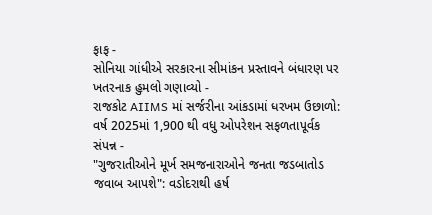ફાફ -
સોનિયા ગાંધીએ સરકારના સીમાંકન પ્રસ્તાવને બંધારણ પર ખતરનાક હુમલો ગણાવ્યો -
રાજકોટ AIIMS માં સર્જરીના આંકડામાં ધરખમ ઉછાળો: વર્ષ 2025માં 1,900 થી વધુ ઓપરેશન સફળતાપૂર્વક સંપન્ન -
"ગુજરાતીઓને મૂર્ખ સમજનારાઓને જનતા જડબાતોડ જવાબ આપશે": વડોદરાથી હર્ષ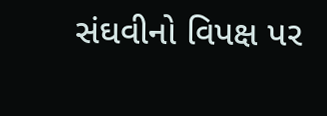સંઘવીનો વિપક્ષ પર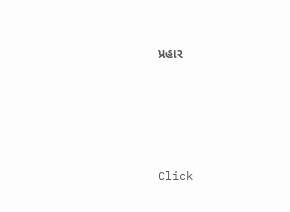પ્રહાર





Click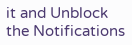it and Unblock the Notifications